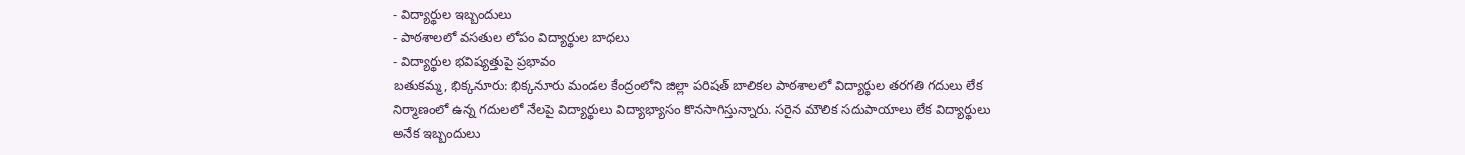- విద్యార్థుల ఇబ్బందులు
- పాఠశాలలో వసతుల లోపం విద్యార్థుల బాధలు
- విద్యార్థుల భవిష్యత్తుపై ప్రభావం
బతుకమ్మ, భిక్కనూరు: భిక్కనూరు మండల కేంద్రంలోని జిల్లా పరిషత్ బాలికల పాఠశాలలో విద్యార్థుల తరగతి గదులు లేక నిర్మాణంలో ఉన్న గదులలో నేలపై విద్యార్థులు విద్యాభ్యాసం కొనసాగిస్తున్నారు. సరైన మౌలిక సదుపాయాలు లేక విద్యార్థులు అనేక ఇబ్బందులు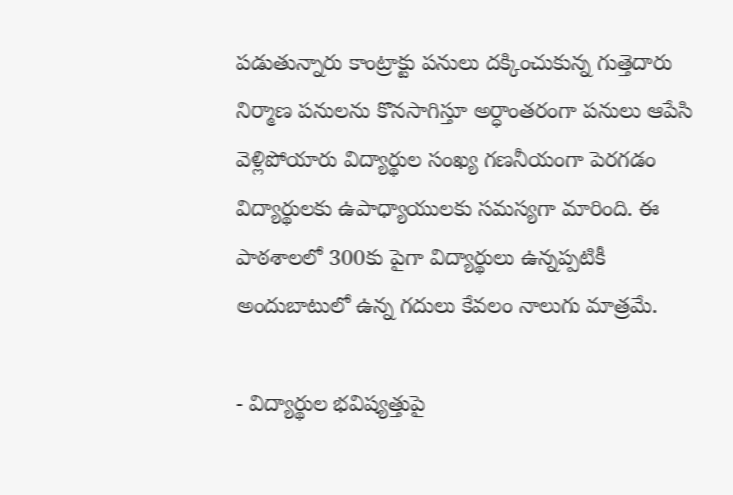పడుతున్నారు కాంట్రాక్టు పనులు దక్కించుకున్న గుత్తెదారు నిర్మాణ పనులను కొనసాగిస్తూ అర్ధాంతరంగా పనులు ఆపేసి వెళ్లిపోయారు విద్యార్థుల సంఖ్య గణనీయంగా పెరగడం విద్యార్థులకు ఉపాధ్యాయులకు సమస్యగా మారింది. ఈ పాఠశాలలో 300కు పైగా విద్యార్థులు ఉన్నప్పటికీ అందుబాటులో ఉన్న గదులు కేవలం నాలుగు మాత్రమే.

- విద్యార్థుల భవిష్యత్తుపై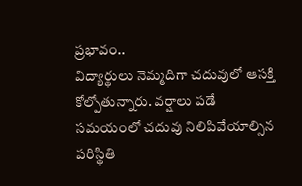ప్రభావం..
విద్యార్థులు నెమ్మదిగా చదువులో ఆసక్తి కోల్పోతున్నారు. వర్షాలు పడే సమయంలో చదువు నిలిపివేయాల్సిన పరిస్థితి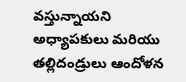వస్తున్నాయని అధ్యాపకులు మరియు తల్లిదండ్రులు ఆందోళన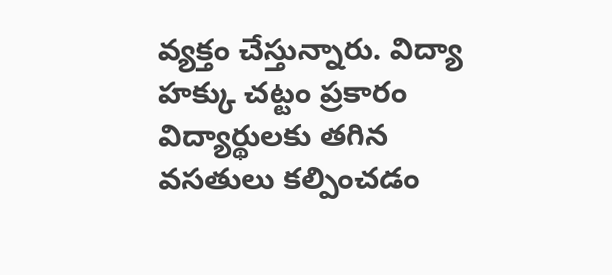వ్యక్తం చేస్తున్నారు. విద్యా హక్కు చట్టం ప్రకారం విద్యార్థులకు తగిన వసతులు కల్పించడం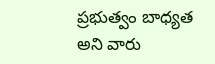ప్రభుత్వం బాధ్యత అని వారు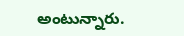అంటున్నారు.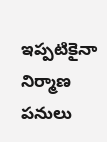ఇప్పటికైనా నిర్మాణ పనులు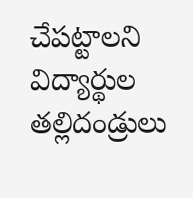చేపట్టాలని విద్యార్థుల తల్లిదండ్రులు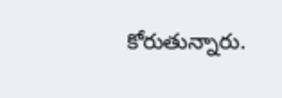కోరుతున్నారు.